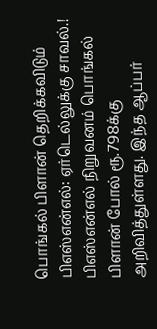பொங்கல் பிளான் தெறிக்கவிடும் பிஎஸ்என்எல்: ஏர்டெல்லுக்கு சாவல்.!
பிஎஸ்என்எல் நிறுவனம் பொங்கல் பிளான் போல் ரூ.798க்கு அறிவித்துள்ளது. இந்த ஆப்பர்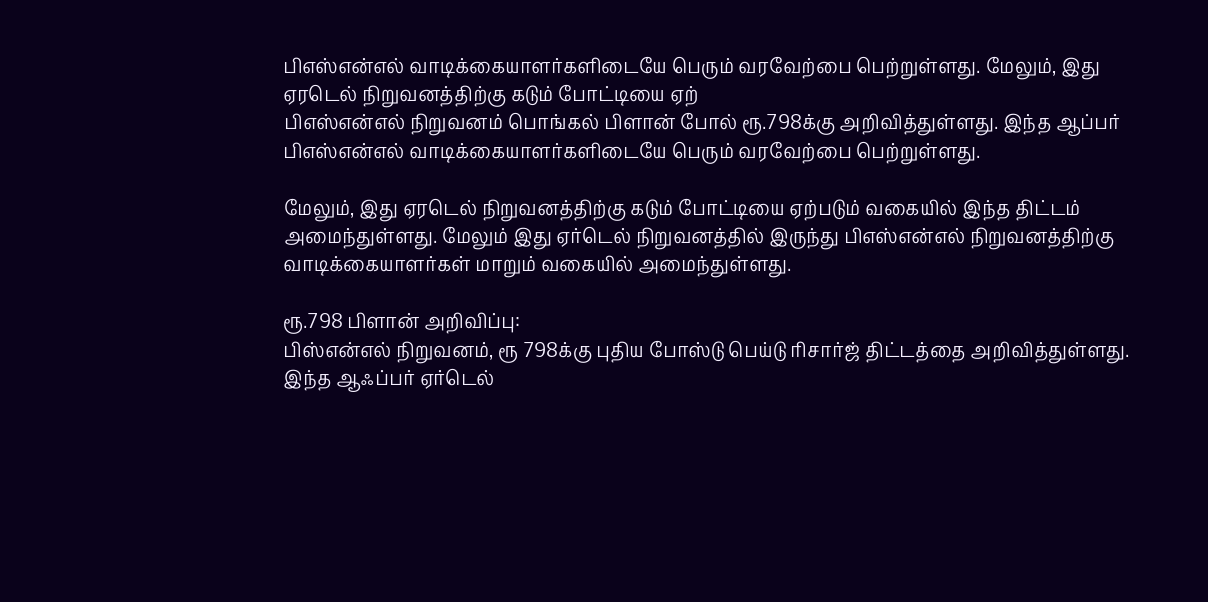பிஎஸ்என்எல் வாடிக்கையாளர்களிடையே பெரும் வரவேற்பை பெற்றுள்ளது. மேலும், இது ஏரடெல் நிறுவனத்திற்கு கடும் போட்டியை ஏற்
பிஎஸ்என்எல் நிறுவனம் பொங்கல் பிளான் போல் ரூ.798க்கு அறிவித்துள்ளது. இந்த ஆப்பர் பிஎஸ்என்எல் வாடிக்கையாளர்களிடையே பெரும் வரவேற்பை பெற்றுள்ளது.

மேலும், இது ஏரடெல் நிறுவனத்திற்கு கடும் போட்டியை ஏற்படும் வகையில் இந்த திட்டம் அமைந்துள்ளது. மேலும் இது ஏர்டெல் நிறுவனத்தில் இருந்து பிஎஸ்என்எல் நிறுவனத்திற்கு வாடிக்கையாளர்கள் மாறும் வகையில் அமைந்துள்ளது.

ரூ.798 பிளான் அறிவிப்பு:
பிஸ்என்எல் நிறுவனம், ரூ 798க்கு புதிய போஸ்டு பெய்டு ரிசார்ஜ் திட்டத்தை அறிவித்துள்ளது. இந்த ஆஃப்பர் ஏர்டெல்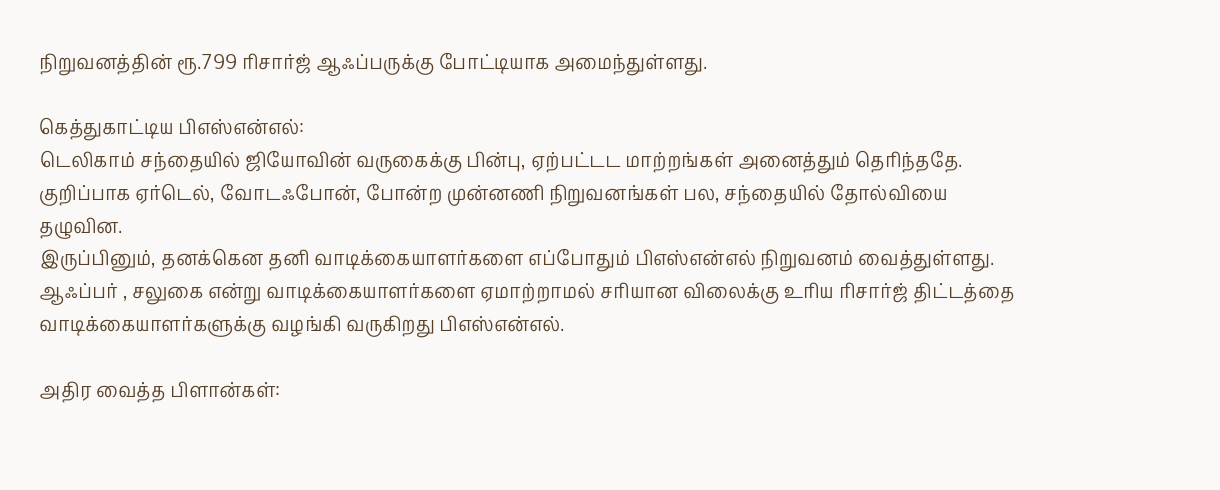நிறுவனத்தின் ரூ.799 ரிசார்ஜ் ஆஃப்பருக்கு போட்டியாக அமைந்துள்ளது.

கெத்துகாட்டிய பிஎஸ்என்எல்:
டெலிகாம் சந்தையில் ஜியோவின் வருகைக்கு பின்பு, ஏற்பட்டட மாற்றங்கள் அனைத்தும் தெரிந்ததே. குறிப்பாக ஏர்டெல், வோடஃபோன், போன்ற முன்னணி நிறுவனங்கள் பல, சந்தையில் தோல்வியை தழுவின.
இருப்பினும், தனக்கென தனி வாடிக்கையாளர்களை எப்போதும் பிஎஸ்என்எல் நிறுவனம் வைத்துள்ளது. ஆஃப்பர் , சலுகை என்று வாடிக்கையாளர்களை ஏமாற்றாமல் சரியான விலைக்கு உரிய ரிசார்ஜ் திட்டத்தை வாடிக்கையாளர்களுக்கு வழங்கி வருகிறது பிஎஸ்என்எல்.

அதிர வைத்த பிளான்கள்: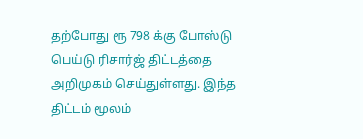தற்போது ரூ 798 க்கு போஸ்டு பெய்டு ரிசார்ஜ் திட்டத்தை அறிமுகம் செய்துள்ளது. இந்த திட்டம் மூலம்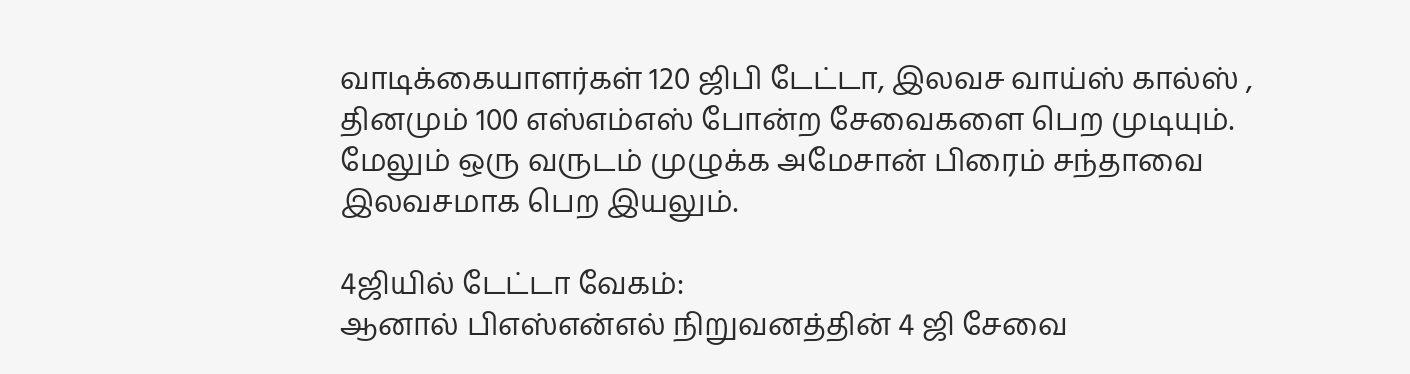வாடிக்கையாளர்கள் 120 ஜிபி டேட்டா, இலவச வாய்ஸ் கால்ஸ் , தினமும் 100 எஸ்எம்எஸ் போன்ற சேவைகளை பெற முடியும். மேலும் ஒரு வருடம் முழுக்க அமேசான் பிரைம் சந்தாவை இலவசமாக பெற இயலும்.

4ஜியில் டேட்டா வேகம்:
ஆனால் பிஎஸ்என்எல் நிறுவனத்தின் 4 ஜி சேவை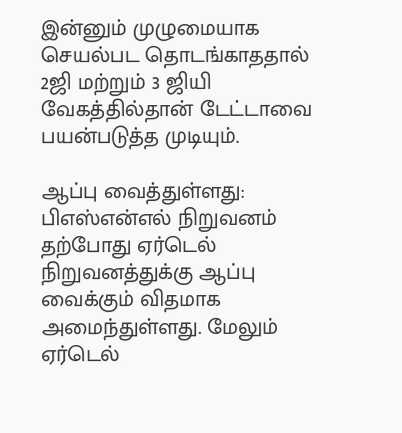இன்னும் முழுமையாக செயல்பட தொடங்காததால் 2ஜி மற்றும் 3 ஜியி வேகத்தில்தான் டேட்டாவை பயன்படுத்த முடியும்.

ஆப்பு வைத்துள்ளது:
பிஎஸ்என்எல் நிறுவனம் தற்போது ஏர்டெல் நிறுவனத்துக்கு ஆப்பு வைக்கும் விதமாக அமைந்துள்ளது. மேலும் ஏர்டெல்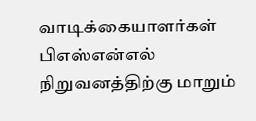வாடிக்கையாளர்கள் பிஎஸ்என்எல் நிறுவனத்திற்கு மாறும்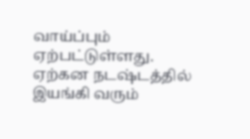வாய்ப்பும் ஏற்பட்டுள்ளது. ஏற்கன நடஷ்டத்தில் இயங்கி வரும்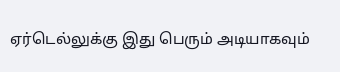ஏர்டெல்லுக்கு இது பெரும் அடியாகவும்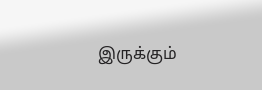இருக்கும்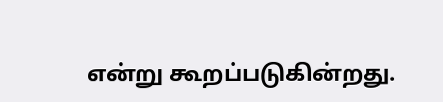என்று கூறப்படுகின்றது.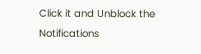Click it and Unblock the Notifications